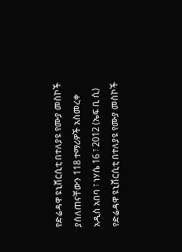የድሬዳዋ ዩኒቨርሲቲ በተለያዩ የሙያ መስኮች ያሰለጠናቸውን 118 ተማሪዎች አስመረቀ
አዲስ አበባ ፣ ነሃሴ 16 ፣ 2012 (ኤፍ ቢ ሲ) የድሬዳዋ ዩኒቨርሲቲ በተለያዩ የሙያ መስኮች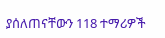ያሰለጠናቸውን 118 ተማሪዎች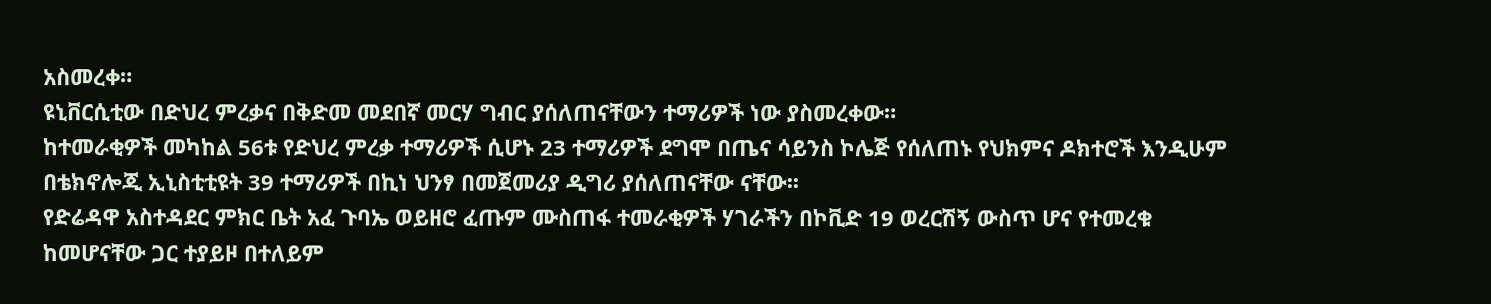አስመረቀ።
ዩኒቨርሲቲው በድህረ ምረቃና በቅድመ መደበኛ መርሃ ግብር ያሰለጠናቸውን ተማሪዎች ነው ያስመረቀው።
ከተመራቂዎች መካከል 56ቱ የድህረ ምረቃ ተማሪዎች ሲሆኑ 23 ተማሪዎች ደግሞ በጤና ሳይንስ ኮሌጅ የሰለጠኑ የህክምና ዶክተሮች እንዲሁም በቴክኖሎጂ ኢኒስቲቲዩት 39 ተማሪዎች በኪነ ህንፃ በመጀመሪያ ዲግሪ ያሰለጠናቸው ናቸው፡፡
የድሬዳዋ አስተዳደር ምክር ቤት አፈ ጉባኤ ወይዘሮ ፈጡም ሙስጠፋ ተመራቂዎች ሃገራችን በኮቪድ 19 ወረርሽኝ ውስጥ ሆና የተመረቁ ከመሆናቸው ጋር ተያይዞ በተለይም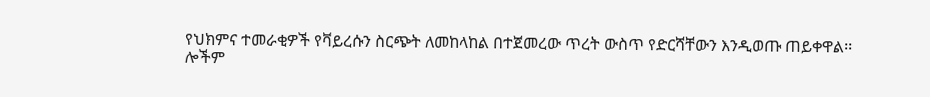የህክምና ተመራቂዎች የቫይረሱን ስርጭት ለመከላከል በተጀመረው ጥረት ውስጥ የድርሻቸውን እንዲወጡ ጠይቀዋል፡፡
ሎችም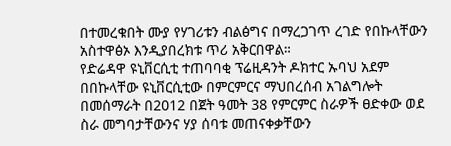በተመረቁበት ሙያ የሃገሪቱን ብልፅግና በማረጋገጥ ረገድ የበኩላቸውን አስተዋፅኦ እንዲያበረክቱ ጥሪ አቅርበዋል።
የድሬዳዋ ዩኒቨርሲቲ ተጠባባቂ ፕሬዚዳንት ዶክተር ኡባህ አደም በበኩላቸው ዩኒቨርሲቲው በምርምርና ማህበረሰብ አገልግሎት በመሰማራት በ2012 በጀት ዓመት 38 የምርምር ስራዎች ፀድቀው ወደ ስራ መግባታቸውንና ሃያ ሰባቱ መጠናቀቃቸውን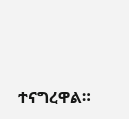ተናግረዋል።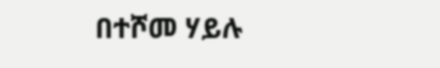በተሾመ ሃይሉ